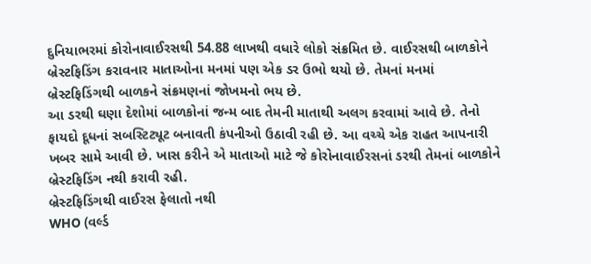દુનિયાભરમાં કોરોનાવાઈરસથી 54.88 લાખથી વધારે લોકો સંક્રમિત છે. વાઈરસથી બાળકોને બ્રેસ્ટફિડિંગ કરાવનાર માતાઓના મનમાં પણ એક ડર ઉભો થયો છે. તેમનાં મનમાં બ્રેસ્ટફિડિંગથી બાળકને સંક્રમણનાં જોખમનો ભય છે.
આ ડરથી ઘણા દેશોમાં બાળકોનાં જન્મ બાદ તેમની માતાથી અલગ કરવામાં આવે છે. તેનો ફાયદો દૂધનાં સબસ્ટિટ્યૂટ બનાવતી કંપનીઓ ઉઠાવી રહી છે. આ વચ્ચે એક રાહત આપનારી ખબર સામે આવી છે. ખાસ કરીને એ માતાઓ માટે જે કોરોનાવાઈરસનાં ડરથી તેમનાં બાળકોને બ્રેસ્ટફિડિંગ નથી કરાવી રહી.
બ્રેસ્ટફિડિંગથી વાઈરસ ફેલાતો નથી
WHO (વર્લ્ડ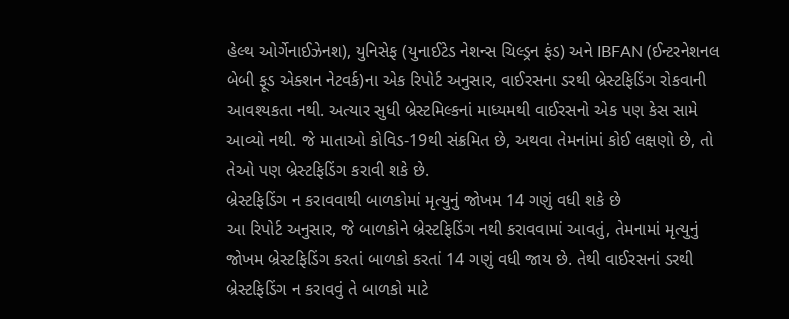હેલ્થ ઓર્ગેનાઈઝેનશ), યુનિસેફ (યુનાઈટેડ નેશન્સ ચિલ્ડ્રન ફંડ) અને IBFAN (ઈન્ટરનેશનલ બેબી ફૂડ એક્શન નેટવર્ક)ના એક રિપોર્ટ અનુસાર, વાઈરસના ડરથી બ્રેસ્ટફિડિંગ રોકવાની આવશ્યકતા નથી. અત્યાર સુધી બ્રેસ્ટમિલ્કનાં માધ્યમથી વાઈરસનો એક પણ કેસ સામે આવ્યો નથી. જે માતાઓ કોવિડ-19થી સંક્રમિત છે, અથવા તેમનાંમાં કોઈ લક્ષણો છે, તો તેઓ પણ બ્રેસ્ટફિડિંગ કરાવી શકે છે.
બ્રેસ્ટફિડિંગ ન કરાવવાથી બાળકોમાં મૃત્યુનું જોખમ 14 ગણું વધી શકે છે
આ રિપોર્ટ અનુસાર, જે બાળકોને બ્રેસ્ટફિડિંગ નથી કરાવવામાં આવતું, તેમનામાં મૃત્યુનું જોખમ બ્રેસ્ટફિડિંગ કરતાં બાળકો કરતાં 14 ગણું વધી જાય છે. તેથી વાઈરસનાં ડરથી બ્રેસ્ટફિડિંગ ન કરાવવું તે બાળકો માટે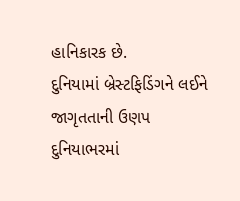હાનિકારક છે.
દુનિયામાં બ્રેસ્ટફિડિંગને લઈને જાગૃતતાની ઉણપ
દુનિયાભરમાં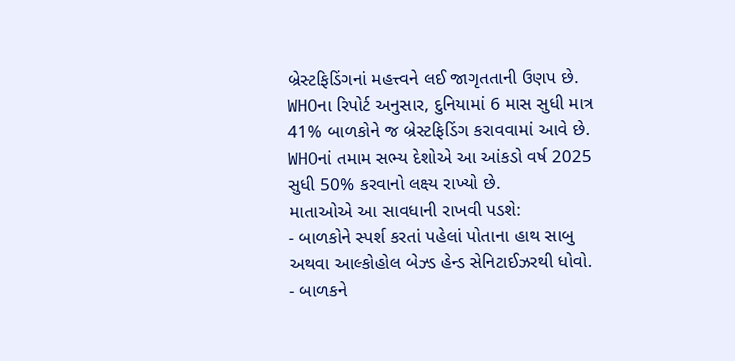બ્રેસ્ટફિડિંગનાં મહત્ત્વને લઈ જાગૃતતાની ઉણપ છે. WHOના રિપોર્ટ અનુસાર, દુનિયામાં 6 માસ સુધી માત્ર 41% બાળકોને જ બ્રેસ્ટફિડિંગ કરાવવામાં આવે છે. WHOનાં તમામ સભ્ય દેશોએ આ આંકડો વર્ષ 2025 સુધી 50% કરવાનો લક્ષ્ય રાખ્યો છે.
માતાઓએ આ સાવધાની રાખવી પડશે:
- બાળકોને સ્પર્શ કરતાં પહેલાં પોતાના હાથ સાબુ અથવા આલ્કોહોલ બેઝ્ડ હેન્ડ સેનિટાઈઝરથી ધોવો.
- બાળકને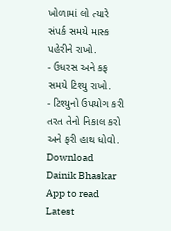ખોળામાં લો ત્યારે સંપર્ક સમયે માસ્ક પહેરીને રાખો.
- ઉધરસ અને કફ સમયે ટિશ્યુ રાખો.
- ટિશ્યુનો ઉપયોગ કરી તરત તેનો નિકાલ કરો અને ફરી હાથ ધોવો.
Download Dainik Bhaskar App to read Latest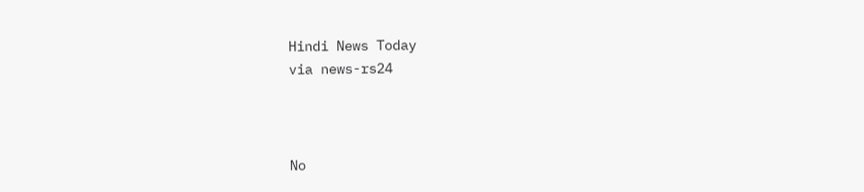Hindi News Today
via news-rs24



No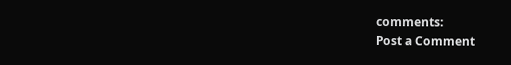comments:
Post a Comment